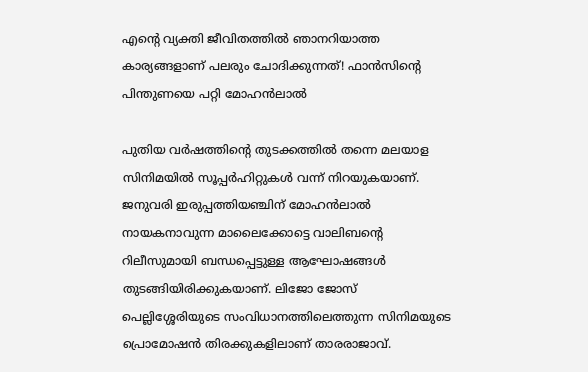എന്റെ വ്യക്തി ജീവിതത്തില്‍ ഞാനറിയാത്ത കാര്യങ്ങളാണ് പലരും ചോദിക്കുന്നത്! ഫാന്‍സിന്റെ പിന്തുണയെ പറ്റി മോഹന്‍ലാൽ

പുതിയ വര്‍ഷത്തിന്റെ തുടക്കത്തില്‍ തന്നെ മലയാള സിനിമയില്‍ സൂപ്പര്‍ഹിറ്റുകള്‍ വന്ന് നിറയുകയാണ്. ജനുവരി ഇരുപ്പത്തിയഞ്ചിന് മോഹന്‍ലാല്‍ നായകനാവുന്ന മാലൈക്കോട്ടെ വാലിബന്റെ റിലീസുമായി ബന്ധപ്പെട്ടുള്ള ആഘോഷങ്ങള്‍ തുടങ്ങിയിരിക്കുകയാണ്. ലിജോ ജോസ് പെല്ലിശ്ശേരിയുടെ സംവിധാനത്തിലെത്തുന്ന സിനിമയുടെ പ്രൊമോഷന്‍ തിരക്കുകളിലാണ് താരരാജാവ്.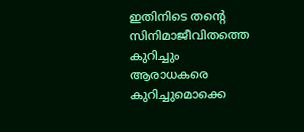ഇതിനിടെ തന്റെ സിനിമാജീവിതത്തെ കുറിച്ചും ആരാധകരെ കുറിച്ചുമൊക്കെ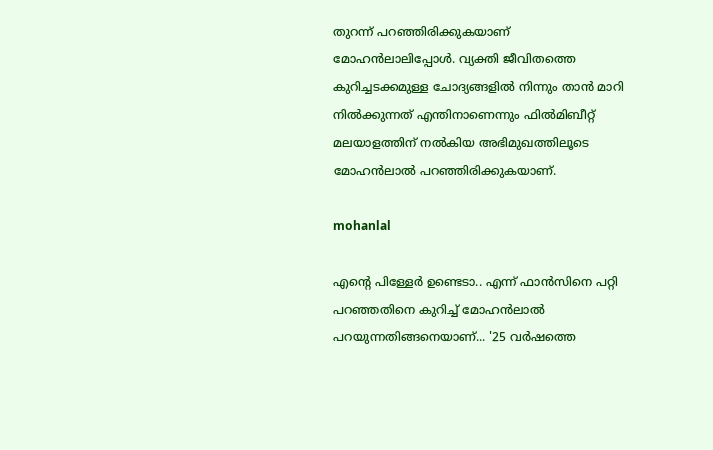തുറന്ന് പറഞ്ഞിരിക്കുകയാണ് മോഹന്‍ലാലിപ്പോള്‍. വ്യക്തി ജീവിതത്തെ കുറിച്ചടക്കമുള്ള ചോദ്യങ്ങളില്‍ നിന്നും താന്‍ മാറി നില്‍ക്കുന്നത് എന്തിനാണെന്നും ഫില്‍മിബീറ്റ് മലയാളത്തിന് നല്‍കിയ അഭിമുഖത്തിലൂടെ മോഹന്‍ലാല്‍ പറഞ്ഞിരിക്കുകയാണ്.

mohanlal

എന്റെ പിള്ളേര്‍ ഉണ്ടെടാ.. എന്ന് ഫാന്‍സിനെ പറ്റി പറഞ്ഞതിനെ കുറിച്ച് മോഹന്‍ലാല്‍ പറയുന്നതിങ്ങനെയാണ്... '25 വര്‍ഷത്തെ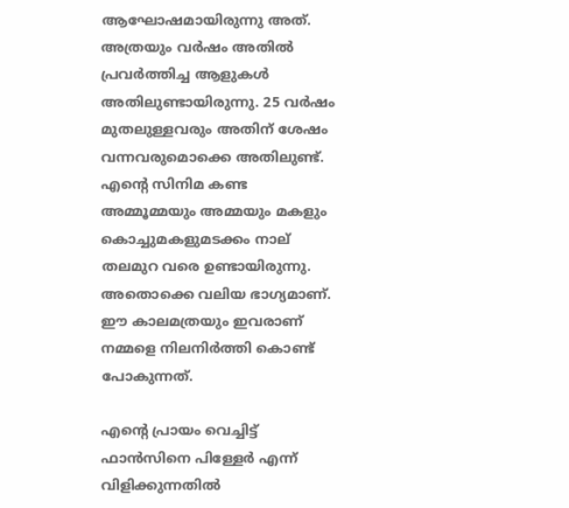ആഘോഷമായിരുന്നു അത്. അത്രയും വര്‍ഷം അതില്‍ പ്രവര്‍ത്തിച്ച ആളുകള്‍ അതിലുണ്ടായിരുന്നു. 25 വര്‍ഷം മുതലുള്ളവരും അതിന് ശേഷം വന്നവരുമൊക്കെ അതിലുണ്ട്. എന്റെ സിനിമ കണ്ട അമ്മൂമ്മയും അമ്മയും മകളും കൊച്ചുമകളുമടക്കം നാല് തലമുറ വരെ ഉണ്ടായിരുന്നു. അതൊക്കെ വലിയ ഭാഗ്യമാണ്. ഈ കാലമത്രയും ഇവരാണ് നമ്മളെ നിലനിര്‍ത്തി കൊണ്ട് പോകുന്നത്.

എന്റെ പ്രായം വെച്ചിട്ട് ഫാന്‍സിനെ പിള്ളേര്‍ എന്ന് വിളിക്കുന്നതില്‍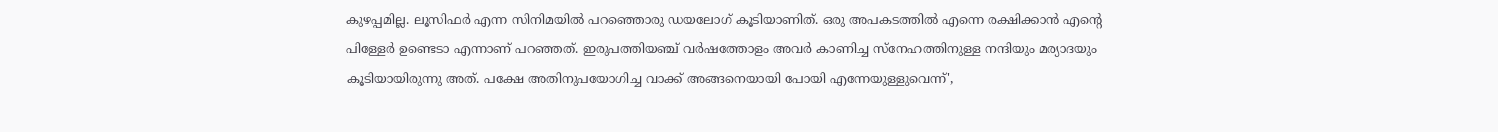കുഴപ്പമില്ല. ലൂസിഫര്‍ എന്ന സിനിമയില്‍ പറഞ്ഞൊരു ഡയലോഗ് കൂടിയാണിത്. ഒരു അപകടത്തില്‍ എന്നെ രക്ഷിക്കാന്‍ എന്റെ പിള്ളേര്‍ ഉണ്ടെടാ എന്നാണ് പറഞ്ഞത്. ഇരുപത്തിയഞ്ച് വര്‍ഷത്തോളം അവര്‍ കാണിച്ച സ്‌നേഹത്തിനുള്ള നന്ദിയും മര്യാദയും കൂടിയായിരുന്നു അത്. പക്ഷേ അതിനുപയോഗിച്ച വാക്ക് അങ്ങനെയായി പോയി എന്നേയുള്ളുവെന്ന്',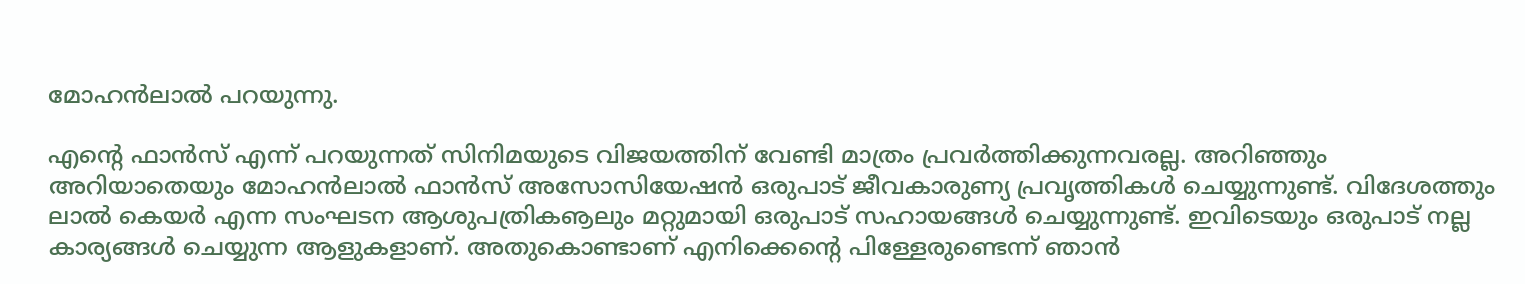മോഹന്‍ലാല്‍ പറയുന്നു.

എന്റെ ഫാന്‍സ് എന്ന് പറയുന്നത് സിനിമയുടെ വിജയത്തിന് വേണ്ടി മാത്രം പ്രവര്‍ത്തിക്കുന്നവരല്ല. അറിഞ്ഞും അറിയാതെയും മോഹന്‍ലാല്‍ ഫാന്‍സ് അസോസിയേഷന്‍ ഒരുപാട് ജീവകാരുണ്യ പ്രവൃത്തികള്‍ ചെയ്യുന്നുണ്ട്. വിദേശത്തും ലാല്‍ കെയര്‍ എന്ന സംഘടന ആശുപത്രികൡലും മറ്റുമായി ഒരുപാട് സഹായങ്ങള്‍ ചെയ്യുന്നുണ്ട്. ഇവിടെയും ഒരുപാട് നല്ല കാര്യങ്ങള്‍ ചെയ്യുന്ന ആളുകളാണ്. അതുകൊണ്ടാണ് എനിക്കെന്റെ പിള്ളേരുണ്ടെന്ന് ഞാന്‍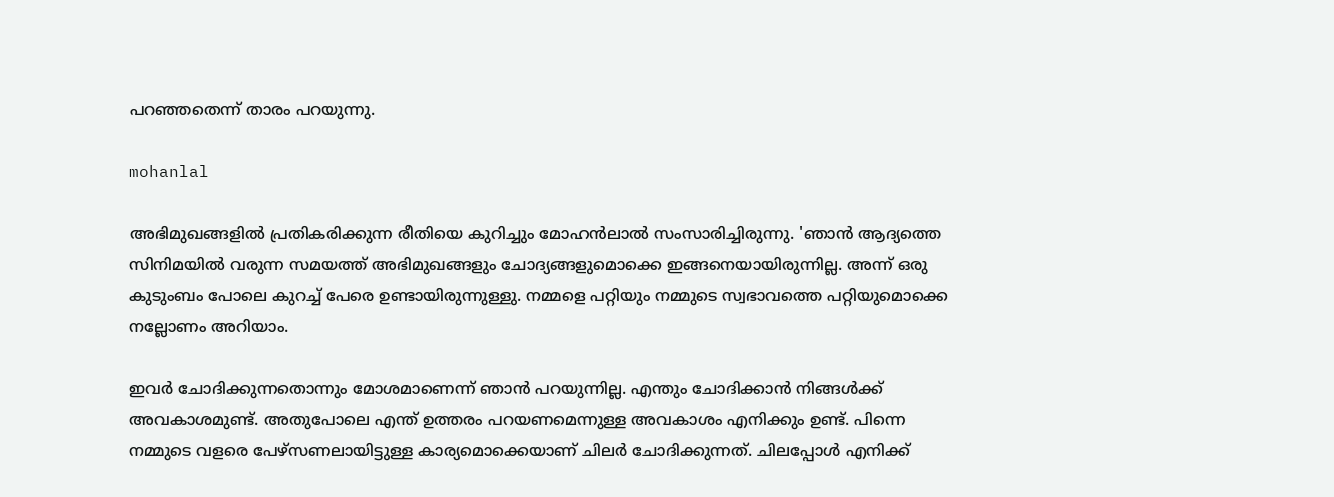പറഞ്ഞതെന്ന് താരം പറയുന്നു.

mohanlal

അഭിമുഖങ്ങളില്‍ പ്രതികരിക്കുന്ന രീതിയെ കുറിച്ചും മോഹന്‍ലാല്‍ സംസാരിച്ചിരുന്നു. 'ഞാന്‍ ആദ്യത്തെ സിനിമയില്‍ വരുന്ന സമയത്ത് അഭിമുഖങ്ങളും ചോദ്യങ്ങളുമൊക്കെ ഇങ്ങനെയായിരുന്നില്ല. അന്ന് ഒരു കുടുംബം പോലെ കുറച്ച് പേരെ ഉണ്ടായിരുന്നുള്ളു. നമ്മളെ പറ്റിയും നമ്മുടെ സ്വഭാവത്തെ പറ്റിയുമൊക്കെ നല്ലോണം അറിയാം.

ഇവര്‍ ചോദിക്കുന്നതൊന്നും മോശമാണെന്ന് ഞാന്‍ പറയുന്നില്ല. എന്തും ചോദിക്കാന്‍ നിങ്ങള്‍ക്ക് അവകാശമുണ്ട്. അതുപോലെ എന്ത് ഉത്തരം പറയണമെന്നുള്ള അവകാശം എനിക്കും ഉണ്ട്. പിന്നെ നമ്മുടെ വളരെ പേഴ്‌സണലായിട്ടുള്ള കാര്യമൊക്കെയാണ് ചിലര്‍ ചോദിക്കുന്നത്. ചിലപ്പോള്‍ എനിക്ക്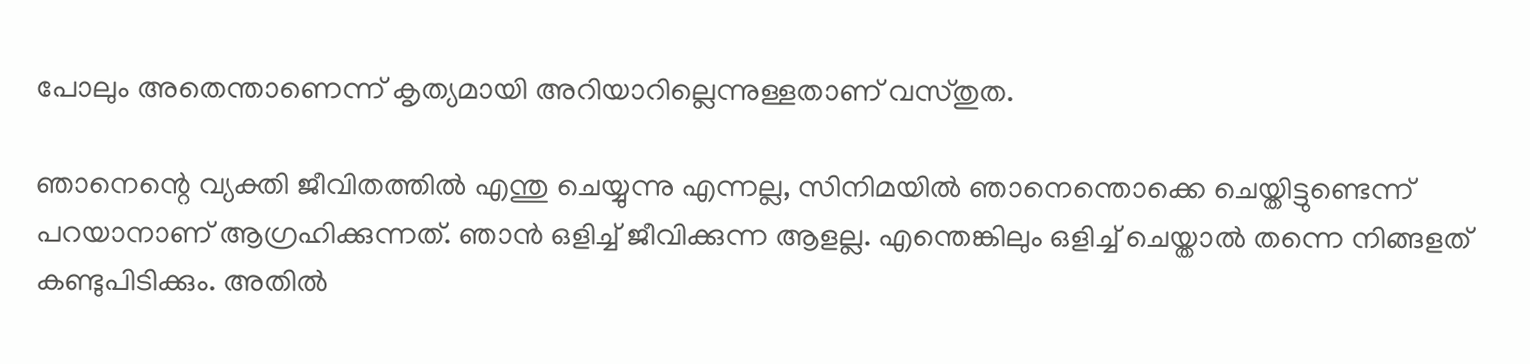പോലും അതെന്താണെന്ന് കൃത്യമായി അറിയാറില്ലെന്നുള്ളതാണ് വസ്തുത.

ഞാനെന്റെ വ്യക്തി ജീവിതത്തില്‍ എന്തു ചെയ്യുന്നു എന്നല്ല, സിനിമയില്‍ ഞാനെന്തൊക്കെ ചെയ്തിട്ടുണ്ടെന്ന് പറയാനാണ് ആഗ്രഹിക്കുന്നത്. ഞാന്‍ ഒളിച്ച് ജീവിക്കുന്ന ആളല്ല. എന്തെങ്കിലും ഒളിച്ച് ചെയ്താല്‍ തന്നെ നിങ്ങളത് കണ്ടുപിടിക്കും. അതില്‍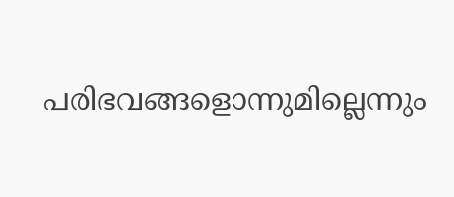പരിഭവങ്ങളൊന്നുമില്ലെന്നും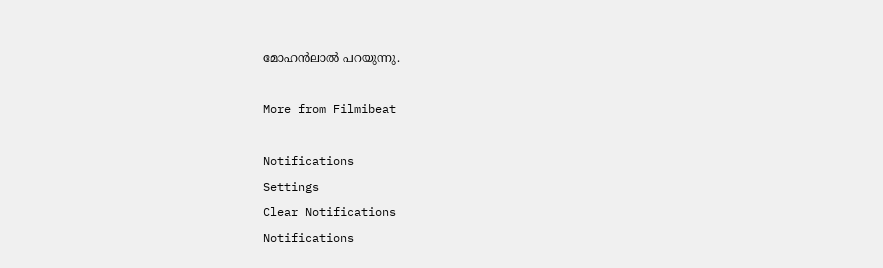മോഹന്‍ലാല്‍ പറയുന്നു.

More from Filmibeat

Notifications
Settings
Clear Notifications
Notifications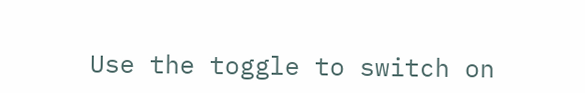Use the toggle to switch on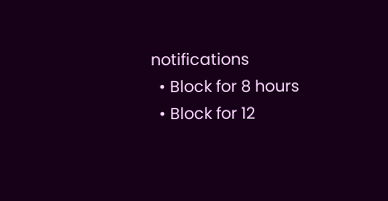notifications
  • Block for 8 hours
  • Block for 12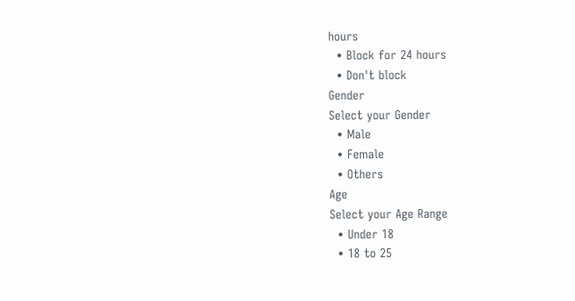hours
  • Block for 24 hours
  • Don't block
Gender
Select your Gender
  • Male
  • Female
  • Others
Age
Select your Age Range
  • Under 18
  • 18 to 25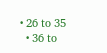• 26 to 35
  • 36 to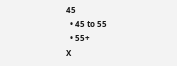45
  • 45 to 55
  • 55+
X